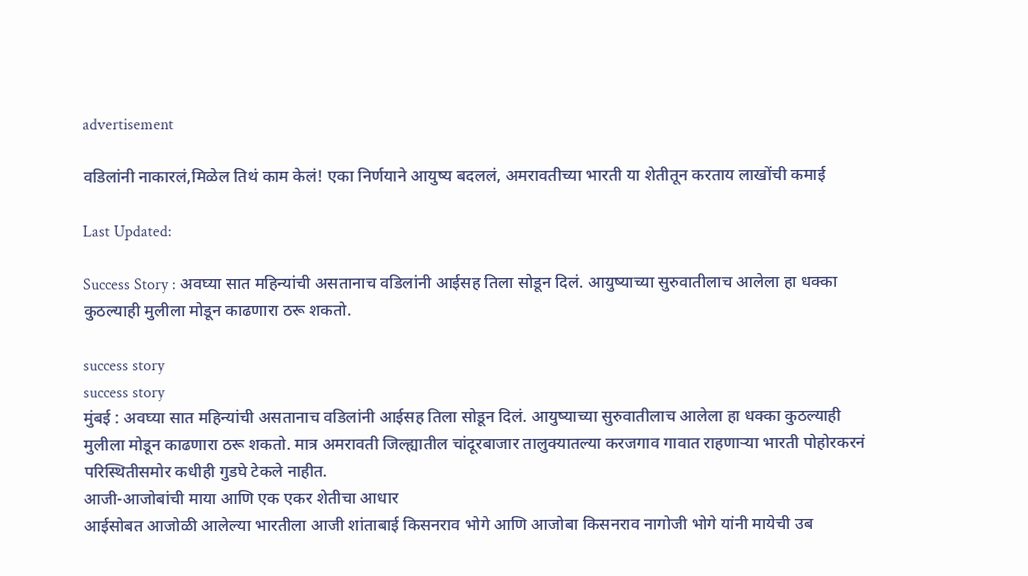advertisement

वडिलांनी नाकारलं,मिळेल तिथं काम केलं! एका निर्णयाने आयुष्य बदललं, अमरावतीच्या भारती या शेतीतून करताय लाखोंची कमाई

Last Updated:

Success Story : अवघ्या सात महिन्यांची असतानाच वडिलांनी आईसह तिला सोडून दिलं. आयुष्याच्या सुरुवातीलाच आलेला हा धक्का कुठल्याही मुलीला मोडून काढणारा ठरू शकतो.

success story
success story
मुंबई : अवघ्या सात महिन्यांची असतानाच वडिलांनी आईसह तिला सोडून दिलं. आयुष्याच्या सुरुवातीलाच आलेला हा धक्का कुठल्याही मुलीला मोडून काढणारा ठरू शकतो. मात्र अमरावती जिल्ह्यातील चांदूरबाजार तालुक्यातल्या करजगाव गावात राहणाऱ्या भारती पोहोरकरनं परिस्थितीसमोर कधीही गुडघे टेकले नाहीत.
आजी-आजोबांची माया आणि एक एकर शेतीचा आधार
आईसोबत आजोळी आलेल्या भारतीला आजी शांताबाई किसनराव भोगे आणि आजोबा किसनराव नागोजी भोगे यांनी मायेची उब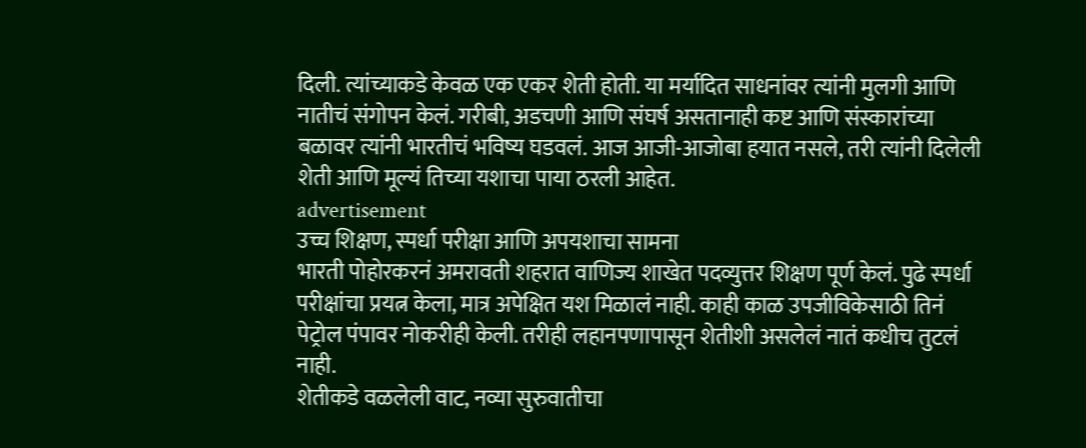दिली. त्यांच्याकडे केवळ एक एकर शेती होती. या मर्यादित साधनांवर त्यांनी मुलगी आणि नातीचं संगोपन केलं. गरीबी, अडचणी आणि संघर्ष असतानाही कष्ट आणि संस्कारांच्या बळावर त्यांनी भारतीचं भविष्य घडवलं. आज आजी-आजोबा हयात नसले, तरी त्यांनी दिलेली शेती आणि मूल्यं तिच्या यशाचा पाया ठरली आहेत.
advertisement
उच्च शिक्षण, स्पर्धा परीक्षा आणि अपयशाचा सामना
भारती पोहोरकरनं अमरावती शहरात वाणिज्य शाखेत पदव्युत्तर शिक्षण पूर्ण केलं. पुढे स्पर्धा परीक्षांचा प्रयत्न केला, मात्र अपेक्षित यश मिळालं नाही. काही काळ उपजीविकेसाठी तिनं पेट्रोल पंपावर नोकरीही केली. तरीही लहानपणापासून शेतीशी असलेलं नातं कधीच तुटलं नाही.
शेतीकडे वळलेली वाट, नव्या सुरुवातीचा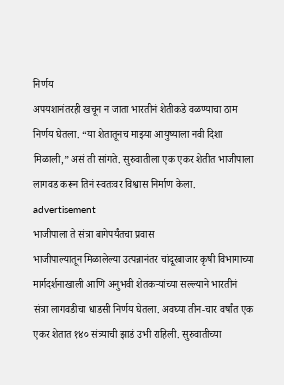निर्णय
अपयशानंतरही खचून न जाता भारतीनं शेतीकडे वळण्याचा ठाम निर्णय घेतला. “या शेतातूनच माझ्या आयुष्याला नवी दिशा मिळाली,” असं ती सांगते. सुरुवातीला एक एकर शेतीत भाजीपाला लागवड करून तिनं स्वतःवर विश्वास निर्माण केला.
advertisement
भाजीपाला ते संत्रा बागेपर्यंतचा प्रवास
भाजीपाल्यातून मिळालेल्या उत्पन्नानंतर चांदूरबाजार कृषी विभागाच्या मार्गदर्शनाखाली आणि अनुभवी शेतकऱ्यांच्या सल्ल्याने भारतीनं संत्रा लागवडीचा धाडसी निर्णय घेतला. अवघ्या तीन-चार वर्षांत एक एकर शेतात १४० संत्र्याची झाडं उभी राहिली. सुरुवातीच्या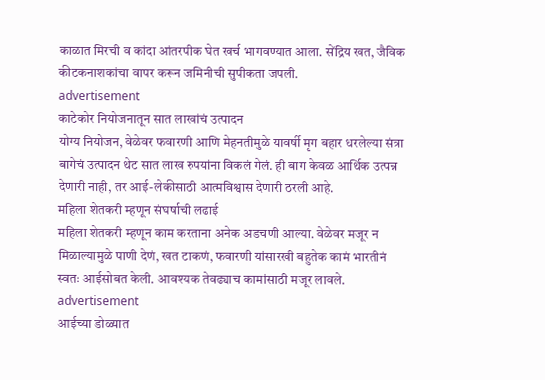काळात मिरची व कांदा आंतरपीक घेत खर्च भागवण्यात आला. सेंद्रिय खत, जैविक कीटकनाशकांचा वापर करून जमिनीची सुपीकता जपली.
advertisement
काटेकोर नियोजनातून सात लाखांचं उत्पादन
योग्य नियोजन, वेळेवर फवारणी आणि मेहनतीमुळे यावर्षी मृग बहार धरलेल्या संत्रा बागेचं उत्पादन थेट सात लाख रुपयांना विकलं गेलं. ही बाग केवळ आर्थिक उत्पन्न देणारी नाही, तर आई-लेकीसाठी आत्मविश्वास देणारी ठरली आहे.
महिला शेतकरी म्हणून संघर्षाची लढाई
महिला शेतकरी म्हणून काम करताना अनेक अडचणी आल्या. वेळेवर मजूर न मिळाल्यामुळे पाणी देणं, खत टाकणं, फवारणी यांसारखी बहुतेक कामं भारतीनं स्वतः आईसोबत केली. आवश्यक तेवढ्याच कामांसाठी मजूर लावले.
advertisement
आईच्या डोळ्यात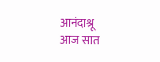आनंदाश्रू
आज सात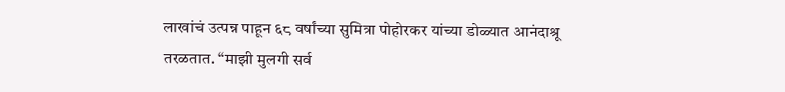लाखांचं उत्पन्न पाहून ६८ वर्षांच्या सुमित्रा पोहोरकर यांच्या डोळ्यात आनंदाश्रू तरळतात. “माझी मुलगी सर्व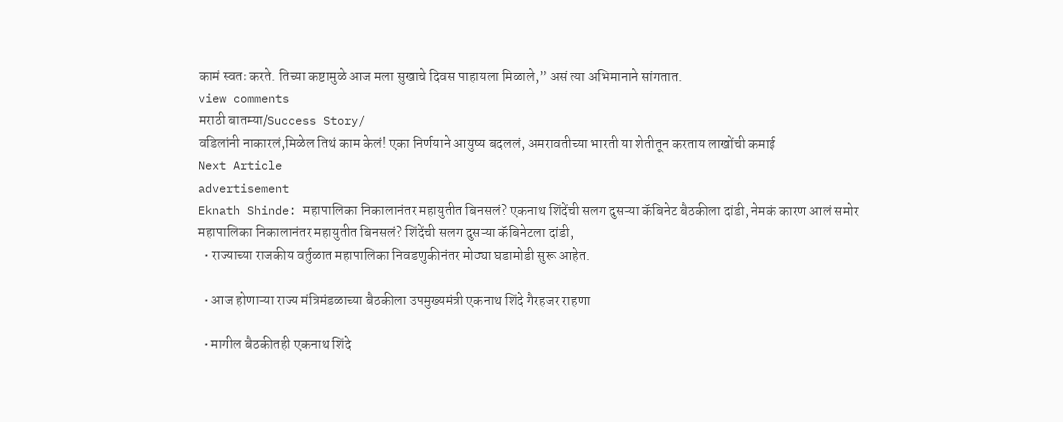कामं स्वतः करते. तिच्या कष्टामुळे आज मला सुखाचे दिवस पाहायला मिळाले,” असं त्या अभिमानाने सांगतात.
view comments
मराठी बातम्या/Success Story/
वडिलांनी नाकारलं,मिळेल तिथं काम केलं! एका निर्णयाने आयुष्य बदललं, अमरावतीच्या भारती या शेतीतून करताय लाखोंची कमाई
Next Article
advertisement
Eknath Shinde: महापालिका निकालानंतर महायुतीत बिनसलं? एकनाथ शिंदेंची सलग दुसऱ्या कॅबिनेट बैठकीला दांडी, नेमकं कारण आलं समोर
महापालिका निकालानंतर महायुतीत बिनसलं? शिंदेंची सलग दुसऱ्या कॅबिनेटला दांडी,
  • राज्याच्या राजकीय वर्तुळात महापालिका निवडणुकीनंतर मोठ्या घडामोडी सुरू आहेत.

  • आज होणाऱ्या राज्य मंत्रिमंडळाच्या बैठकीला उपमुख्यमंत्री एकनाथ शिंदे गैरहजर राहणा

  • मागील बैठकीतही एकनाथ शिंदे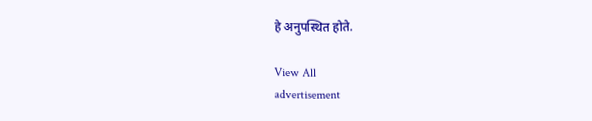हे अनुपस्थित होते.

View All
advertisement